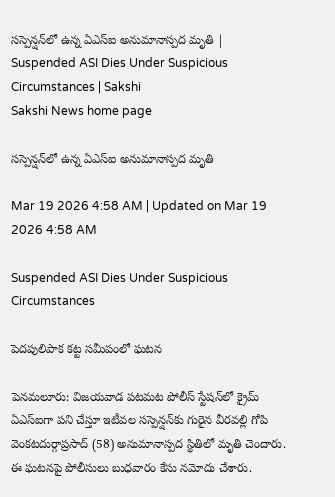సస్పెన్షన్‌లో ఉన్న ఏఎస్‌ఐ అనుమానాస్పద మృతి | Suspended ASI Dies Under Suspicious Circumstances | Sakshi
Sakshi News home page

సస్పెన్షన్‌లో ఉన్న ఏఎస్‌ఐ అనుమానాస్పద మృతి

Mar 19 2026 4:58 AM | Updated on Mar 19 2026 4:58 AM

Suspended ASI Dies Under Suspicious Circumstances

పెదపులిపాక కట్ట సమీపంలో ఘటన

పెనమలూరు: విజయవాడ పటమట పోలీస్‌ స్టేషన్‌లో క్రైమ్‌ ఏఎస్‌ఐగా పని చేస్తూ ఇటీవల సస్పెన్షన్‌కు గురైన వీరవల్లి గోపి వెంకటదుర్గాప్రసాద్‌ (58) అనుమానాస్పద స్థితిలో మృతి చెందారు. ఈ ఘటనపై పోలీసులు బుధవారం కేసు నమోదు చేశారు.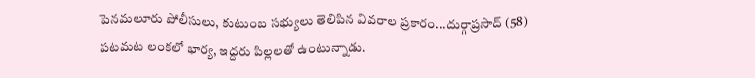పెనమలూరు పోలీసులు, కుటుంబ సభ్యులు తెలిపిన వివరాల ప్రకారం...దుర్గాప్రసాద్‌ (58) పటమట లంకలో భార్య, ఇద్దరు పిల్లలతో ఉంటున్నాడు.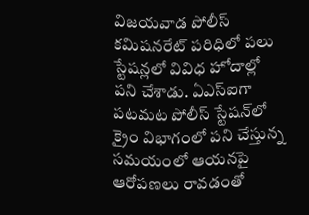విజయవాడ పోలీస్‌ కమిషనరేట్‌ పరిధిలో పలు స్టేషన్లలో వివిధ హోదాల్లో పని చేశాడు. ఏఎస్‌ఐగా పటమట పోలీస్‌ స్టేషన్‌లో క్రైం విభాగంలో పని చేస్తున్న సమయంలో ఆయనపై ఆరోపణలు రావడంతో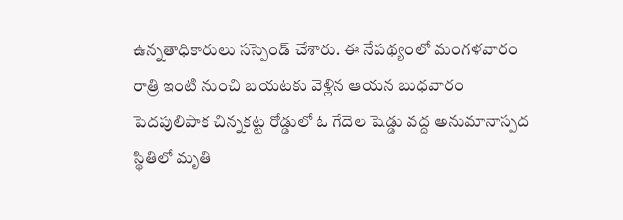ఉన్నతాధికారులు సస్పెండ్‌ చేశారు. ఈ నేపథ్యంలో మంగళవారం రాత్రి ఇంటి నుంచి బయటకు వెళ్లిన ఆయన బుధవారం పెదపులిపాక చిన్నకట్ట రోడ్డులో ఓ గేదెల షెడ్డు వద్ద అనుమానాస్పద స్థితిలో మృతి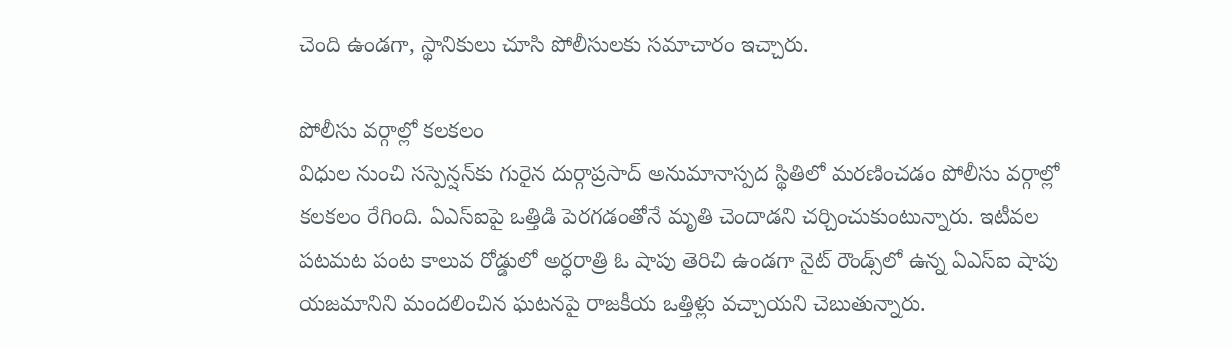చెంది ఉండగా, స్థానికులు చూసి పోలీసులకు సమాచారం ఇచ్చారు.

పోలీసు వర్గాల్లో కలకలం
విధుల నుంచి సస్పెన్షన్‌కు గురైన దుర్గాప్రసాద్‌ అనుమానాస్పద స్థితిలో మరణించడం పోలీసు వర్గాల్లో కలకలం రేగింది. ఏఎస్‌ఐపై ఒత్తిడి పెరగడంతోనే మృతి చెందాడని చర్చించుకుంటున్నారు. ఇటీవల పటమట పంట కాలువ రోడ్డులో అర్ధరాత్రి ఓ షాపు తెరిచి ఉండగా నైట్‌ రౌండ్స్‌లో ఉన్న ఏఎస్‌ఐ షాపు యజమానిని మందలించిన ఘటనపై రాజకీయ ఒత్తిళ్లు వచ్చాయని చెబుతున్నారు.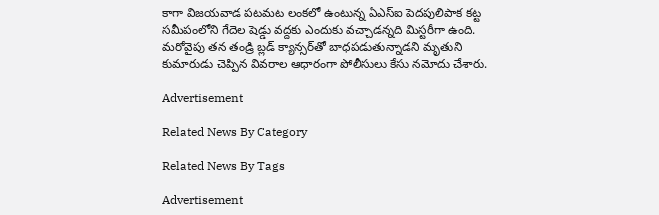కాగా విజయవాడ పటమట లంకలో ఉంటున్న ఏఎస్‌ఐ పెదపులిపాక కట్ట సమీపంలోని గేదెల షెడ్డు వద్దకు ఎందుకు వచ్చాడన్నది మిస్టరీగా ఉంది. మరోవైపు తన తండ్రి బ్లడ్‌ క్యాన్సర్‌తో బాధపడుతున్నాడని మృతుని కుమారుడు చెప్పిన వివరాల ఆధారంగా పోలీసులు కేసు నమోదు చేశారు.

Advertisement

Related News By Category

Related News By Tags

Advertisement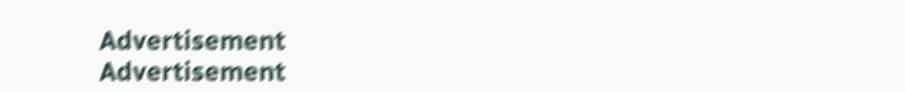Advertisement
Advertisement